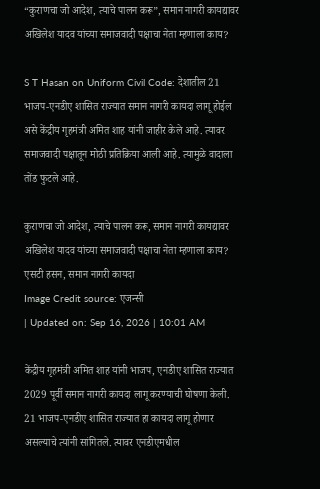“कुराणचा जो आदेश, त्याचे पालन करू”, समान नागरी कायद्यावर अखिलेश यादव यांच्या समाजवादी पक्षाचा नेता म्हणाला काय?

S T Hasan on Uniform Civil Code: देशातील 21 भाजप-एनडीए शासित राज्यात समान नागरी कायदा लागू होईल असे केंद्रीय गृहमंत्री अमित शाह यांनी जाहीर केले आहे. त्यावर समाजवादी पक्षातून मोठी प्रतिक्रिया आली आहे. त्यामुळे वादाला तोंड फुटले आहे.

कुराणचा जो आदेश, त्याचे पालन करू, समान नागरी कायद्यावर अखिलेश यादव यांच्या समाजवादी पक्षाचा नेता म्हणाला काय?
एसटी हसन, समान नागरी कायदा
Image Credit source: एजन्सी
| Updated on: Sep 16, 2026 | 10:01 AM

केंद्रीय गृहमंत्री अमित शाह यांनी भाजप, एनडीए शासित राज्यात 2029 पूर्वी समान नागरी कायदा लागू करण्याची घोषणा केली. 21 भाजप-एनडीए शासित राज्यात हा कायदा लागू होणार असल्याचे त्यांनी सांगितले. त्यावर एनडीएमधील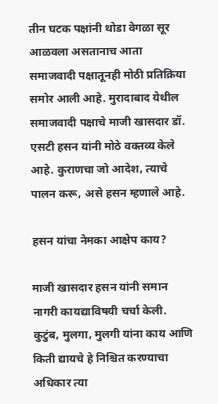तीन घटक पक्षांनी थोडा वेगळा सूर आळवला असतानाच आता समाजवादी पक्षातूनही मोठी प्रतिक्रिया समोर आली आहे. मुरादाबाद येथील समाजवादी पक्षाचे माजी खासदार डॉ. एसटी हसन यांनी मोठे वक्तव्य केले आहे. कुराणचा जो आदेश, त्याचे पालन करू, असे हसन म्हणाले आहे.

हसन यांचा नेमका आक्षेप काय?

माजी खासदार हसन यांनी समान नागरी कायद्याविषयी चर्चा केली. कुटुंब, मुलगा, मुलगी यांना काय आणि किती द्यायचे हे निश्चित करण्याचा अधिकार त्या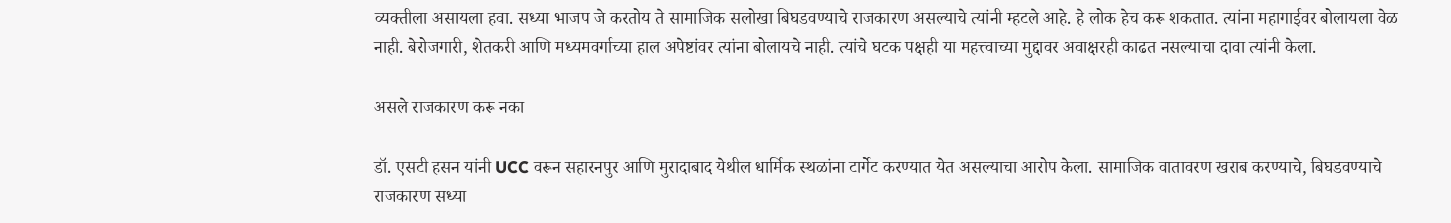व्यक्तीला असायला हवा. सध्या भाजप जे करतोय ते सामाजिक सलोखा बिघडवण्याचे राजकारण असल्याचे त्यांनी म्हटले आहे. हे लोक हेच करू शकतात. त्यांना महागाईवर बोलायला वेळ नाही. बेरोजगारी, शेतकरी आणि मध्यमवर्गाच्या हाल अपेष्टांवर त्यांना बोलायचे नाही. त्यांचे घटक पक्षही या महत्त्वाच्या मुद्दावर अवाक्षरही काढत नसल्याचा दावा त्यांनी केला.

असले राजकारण करू नका

डॉ. एसटी हसन यांनी UCC वरून सहारनपुर आणि मुरादाबाद येथील धार्मिक स्थळांना टार्गेट करण्यात येत असल्याचा आरोप केला. सामाजिक वातावरण खराब करण्याचे, बिघडवण्याचे राजकारण सध्या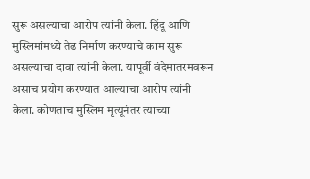सुरू असल्याचा आरोप त्यांनी केला. हिंदू आणि मुस्लिमांमध्ये तेढ निर्माण करण्याचे काम सुरू असल्याचा दावा त्यांनी केला. यापूर्वी वंदेमातरमवरून असाच प्रयोग करण्यात आल्याचा आरोप त्यांनी केला. कोणताच मुस्लिम मृत्यूनंतर त्याच्या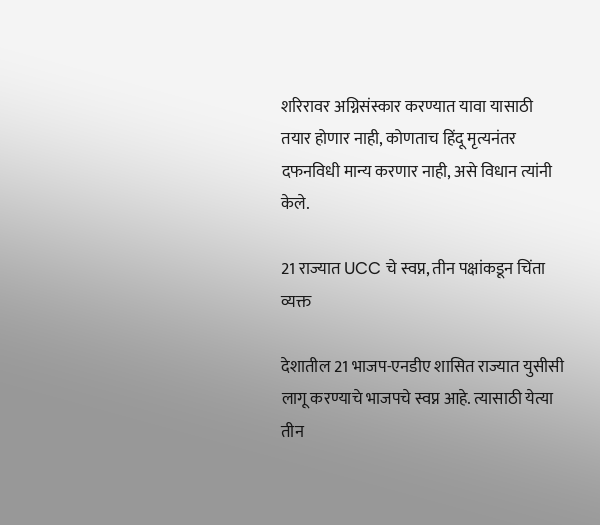शरिरावर अग्निसंस्कार करण्यात यावा यासाठी तयार होणार नाही, कोणताच हिंदू मृत्यनंतर दफनविधी मान्य करणार नाही, असे विधान त्यांनी केले.

21 राज्यात UCC चे स्वप्न, तीन पक्षांकडून चिंता व्यक्त

देशातील 21 भाजप-एनडीए शासित राज्यात युसीसी लागू करण्याचे भाजपचे स्वप्न आहे. त्यासाठी येत्या तीन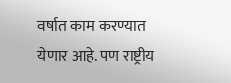वर्षात काम करण्यात येणार आहे. पण राष्ट्रीय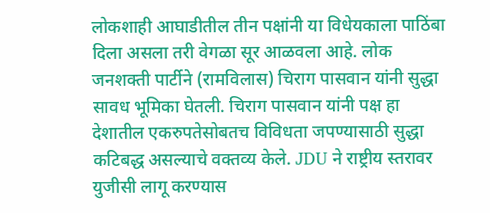लोकशाही आघाडीतील तीन पक्षांनी या विधेयकाला पाठिंबा दिला असला तरी वेगळा सूर आळवला आहे. लोक जनशक्ती पार्टीने (रामविलास) चिराग पासवान यांनी सुद्धा सावध भूमिका घेतली. चिराग पासवान यांनी पक्ष हा देशातील एकरुपतेसोबतच विविधता जपण्यासाठी सुद्धा कटिबद्ध असल्याचे वक्तव्य केले. JDU ने राष्ट्रीय स्तरावर युजीसी लागू करण्यास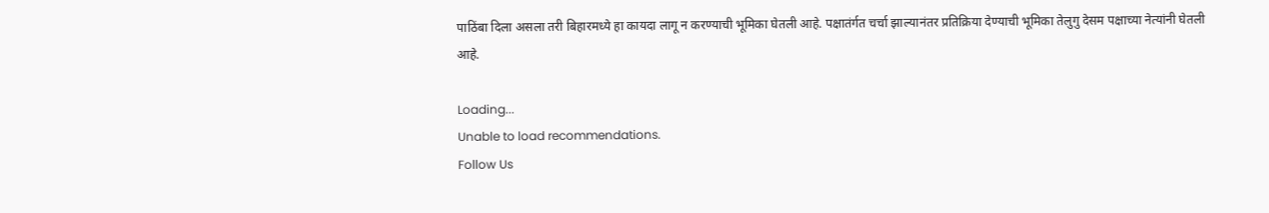पाठिंबा दिला असला तरी बिहारमध्ये हा कायदा लागू न करण्याची भूमिका घेतली आहे. पक्षातंर्गत चर्चा झाल्यानंतर प्रतिक्रिया देण्याची भूमिका तेलुगु देसम पक्षाच्या नेत्यांनी घेतली आहे.

Loading...
Unable to load recommendations.
Follow Us